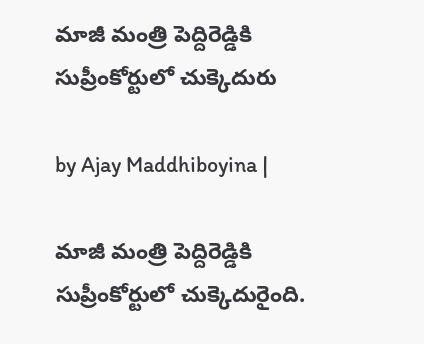మాజీ మంత్రి పెద్దిరెడ్డికి సుప్రీంకోర్టులో చుక్కెదురు

by Ajay Maddhiboyina |

మాజీ మంత్రి పెద్దిరెడ్డికి సుప్రీంకోర్టులో చుక్కెదురైంది.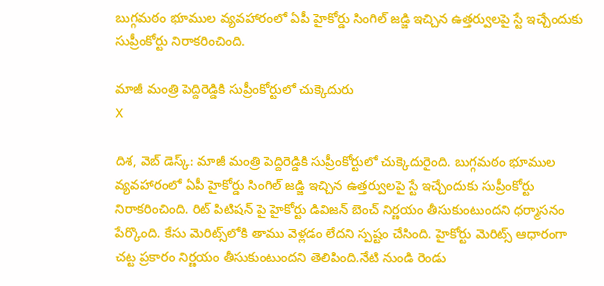బుగ్గమఠం భూముల వ్యవహారంలో ఏపీ హైకోర్డు సింగిల్ జడ్జి ఇచ్చిన ఉత్తర్వులపై స్టే ఇచ్చేందుకు సుప్రీంకోర్టు నిరాకరించింది.

మాజీ మంత్రి పెద్దిరెడ్డికి సుప్రీంకోర్టులో చుక్కెదురు
X

దిశ‌, వెబ్ డెస్క్: మాజీ మంత్రి పెద్దిరెడ్డికి సుప్రీంకోర్టులో చుక్కెదురైంది. బుగ్గమఠం భూముల వ్యవహారంలో ఏపీ హైకోర్డు సింగిల్ జడ్జి ఇచ్చిన ఉత్తర్వులపై స్టే ఇచ్చేందుకు సుప్రీంకోర్టు నిరాకరించింది. రిట్ పిటిష‌న్ పై హైకోర్టు డివిజ‌న్ బెంచ్ నిర్ణ‌యం తీసుకుంటుంద‌ని ధ‌ర్మాసనం పేర్కొంది. కేసు మెరిట్స్‌లోకి తాము వెళ్లడం లేదని స్పష్టం చేసింది. హైకోర్టు మెరిట్స్ ఆధారంగా చట్ట ప్రకారం నిర్ణయం తీసుకుంటుందని తెలిపింది.నేటి నుండి రెండు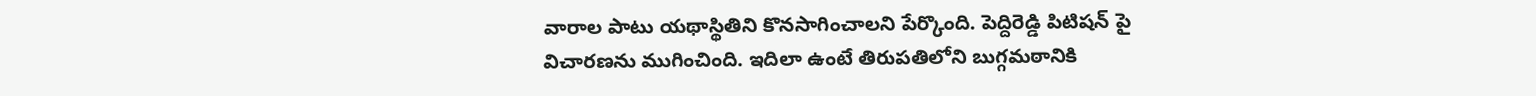వారాల పాటు యథాస్థితిని కొనసాగించాలని పేర్కొంది. పెద్దిరెడ్డి పిటిష‌న్ పై విచార‌ణ‌ను ముగించింది. ఇదిలా ఉంటే తిరుపతిలోని బుగ్గమఠానికి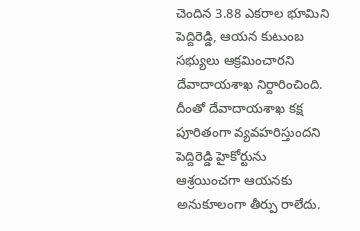చెందిన 3.88 ఎకరాల భూమిని పెద్దిరెడ్డి, ఆయన కుటుంబ సభ్యులు ఆక్రమించారని దేవాదాయశాఖ నిర్దారించింది. దీంతో దేవాదాయశాఖ కక్ష పూరితంగా వ్యవహరిస్తుందని పెద్దిరెడ్డి హైకోర్టును ఆశ్రయించగా ఆయనకు అనుకూలంగా తీర్పు రాలేదు.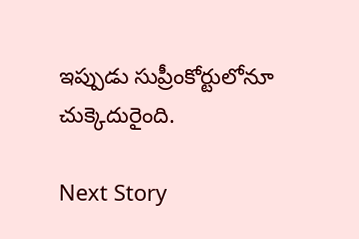ఇప్పుడు సుప్రీంకోర్టులోనూ చుక్కెదురైంది.

Next Story